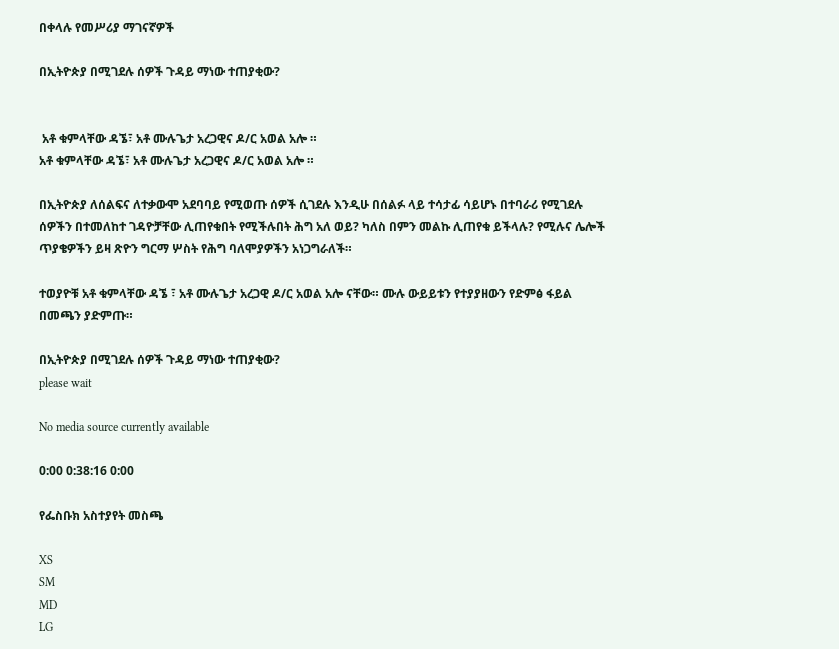በቀላሉ የመሥሪያ ማገናኛዎች

በኢትዮጵያ በሚገደሉ ሰዎች ጉዳይ ማነው ተጠያቂው?


 አቶ ቁምላቸው ዳኜ፣ አቶ ሙሉጌታ አረጋዊና ዶ/ር አወል አሎ ።
አቶ ቁምላቸው ዳኜ፣ አቶ ሙሉጌታ አረጋዊና ዶ/ር አወል አሎ ።

በኢትዮጵያ ለሰልፍና ለተቃውሞ አደባባይ የሚወጡ ሰዎች ሲገደሉ እንዲሁ በሰልፉ ላይ ተሳታፊ ሳይሆኑ በተባራሪ የሚገደሉ ሰዎችን በተመለከተ ገዳዮቻቸው ሊጠየቁበት የሚችሉበት ሕግ አለ ወይ? ካለስ በምን መልኩ ሊጠየቁ ይችላሉ? የሚሉና ሌሎች ጥያቄዎችን ይዛ ጽዮን ግርማ ሦስት የሕግ ባለሞያዎችን አነጋግራለች።

ተወያዮቹ አቶ ቁምላቸው ዳኜ ፣ አቶ ሙሉጌታ አረጋዊ ዶ/ር አወል አሎ ናቸው። ሙሉ ውይይቱን የተያያዘውን የድምፅ ፋይል በመጫን ያድምጡ።

በኢትዮጵያ በሚገደሉ ሰዎች ጉዳይ ማነው ተጠያቂው?
please wait

No media source currently available

0:00 0:38:16 0:00

የፌስቡክ አስተያየት መስጫ

XS
SM
MD
LG